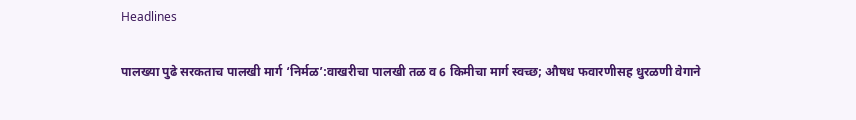Headlines

पालख्या पुढे सरकताच पालखी मार्ग ‘निर्मळ’:वाखरीचा पालखी तळ व 6 किमीचा मार्ग स्वच्छ; औषध फवारणीसह धुरळणी वेगाने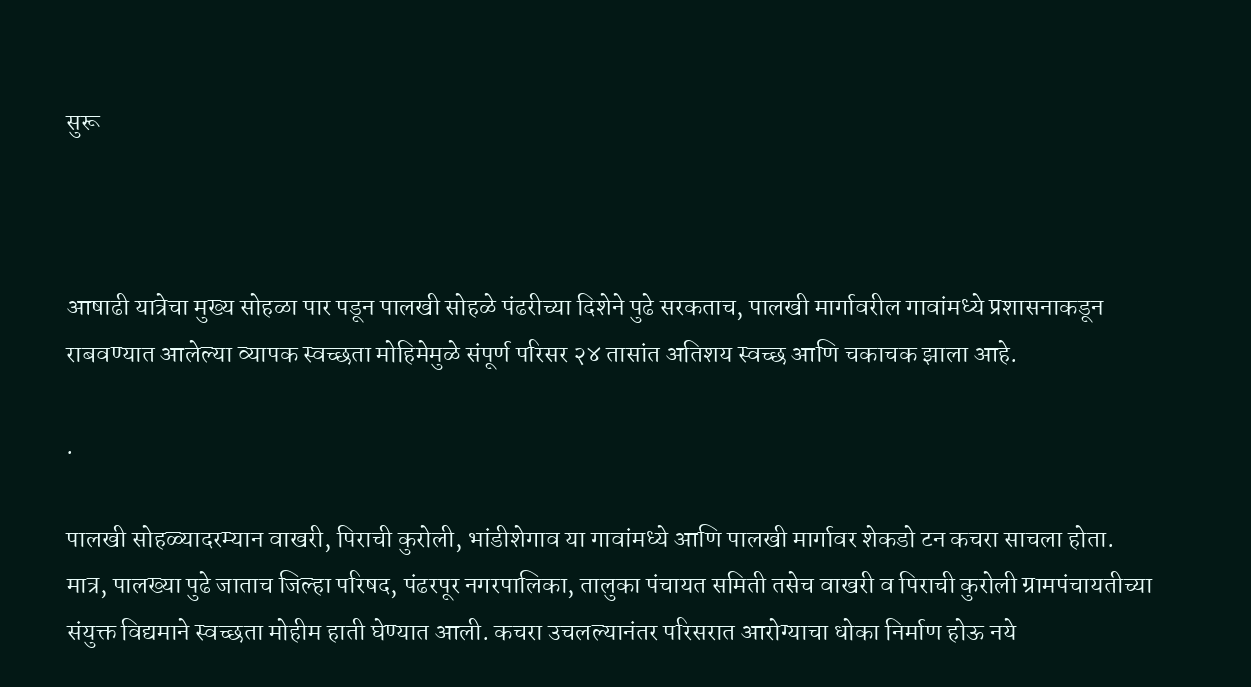सुरू



आषाढी यात्रेचा मुख्य सोहळा पार पडून पालखी सोहळे पंढरीच्या दिशेने पुढे सरकताच, पालखी मार्गावरील गावांमध्ये प्रशासनाकडून राबवण्यात आलेल्या व्यापक स्वच्छता मोहिमेमुळे संपूर्ण परिसर २४ तासांत अतिशय स्वच्छ आणि चकाचक झाला आहे.

.

पालखी सोहळ्यादरम्यान वाखरी, पिराची कुरोली, भांडीशेगाव या गावांमध्ये आणि पालखी मार्गावर शेकडो टन कचरा साचला होता. मात्र, पालख्या पुढे जाताच जिल्हा परिषद, पंढरपूर नगरपालिका, तालुका पंचायत समिती तसेच वाखरी व पिराची कुरोली ग्रामपंचायतीच्या संयुक्त विद्यमाने स्वच्छता मोहीम हाती घेण्यात आली. कचरा उचलल्यानंतर परिसरात आरोग्याचा धोका निर्माण होऊ नये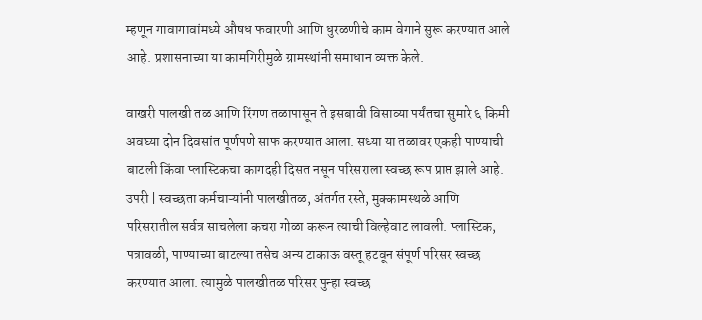म्हणून गावागावांमध्ये औषध फवारणी आणि धुरळणीचे काम वेगाने सुरू करण्यात आले आहे. प्रशासनाच्या या कामगिरीमुळे ग्रामस्थांनी समाधान व्यक्त केले.

वाखरी पालखी तळ आणि रिंगण तळापासून ते इसबावी विसाव्या पर्यंतचा सुमारे ६ किमी अवघ्या दोन दिवसांत पूर्णपणे साफ करण्यात आला. सध्या या तळावर एकही पाण्याची बाटली किंवा प्लास्टिकचा कागदही दिसत नसून परिसराला स्वच्छ रूप प्राप्त झाले आहे. उपरी | स्वच्छता कर्मचाऱ्यांनी पालखीतळ, अंतर्गत रस्ते, मुक्कामस्थळे आणि परिसरातील सर्वत्र साचलेला कचरा गोळा करून त्याची विल्हेवाट लावली. प्लास्टिक, पत्रावळी, पाण्याच्या बाटल्या तसेच अन्य टाकाऊ वस्तू हटवून संपूर्ण परिसर स्वच्छ करण्यात आला. त्यामुळे पालखीतळ परिसर पुन्हा स्वच्छ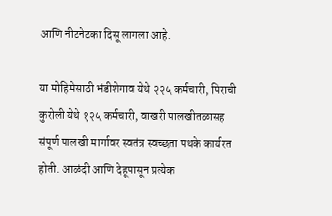आणि नीटनेटका दिसू लागला आहे.

या मोहिमेसाठी भंडीशेगाव येथे २२५ कर्मचारी, पिराची कुरोली येथे १२५ कर्मचारी, वाखरी पालखीतळासह संपूर्ण पालखी मार्गावर स्वतंत्र स्वच्छता पथके कार्यरत होती. आळंदी आणि देहूपासून प्रत्येक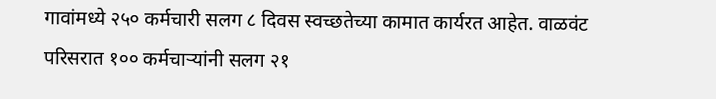गावांमध्ये २५० कर्मचारी सलग ८ दिवस स्वच्छतेच्या कामात कार्यरत आहेत. वाळवंट परिसरात १०० कर्मचाऱ्यांनी सलग २१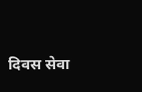दिवस सेवा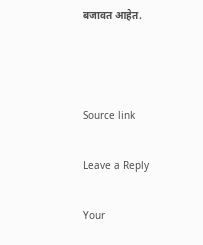बजावत आहेत.



Source link

Leave a Reply

Your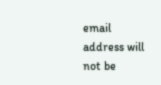email address will not be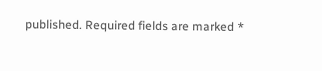published. Required fields are marked *